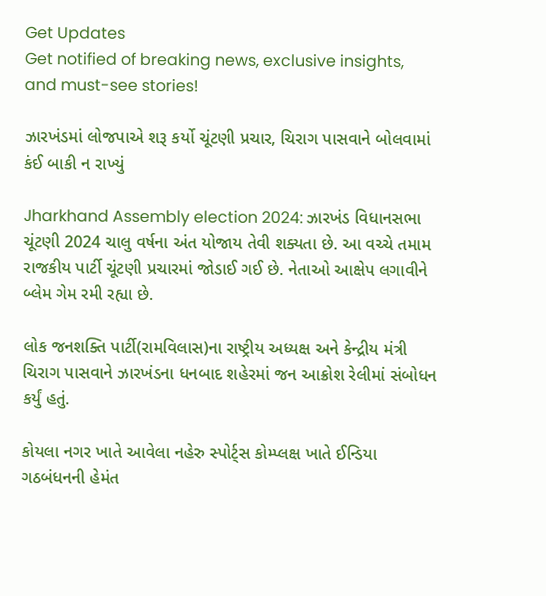Get Updates
Get notified of breaking news, exclusive insights, and must-see stories!

ઝારખંડમાં લોજપાએ શરૂ કર્યો ચૂંટણી પ્રચાર, ચિરાગ પાસવાને બોલવામાં કંઈ બાકી ન રાખ્યું

Jharkhand Assembly election 2024: ઝારખંડ વિધાનસભા ચૂંટણી 2024 ચાલુ વર્ષના અંત યોજાય તેવી શક્યતા છે. આ વચ્ચે તમામ રાજકીય પાર્ટી ચૂંટણી પ્રચારમાં જોડાઈ ગઈ છે. નેતાઓ આક્ષેપ લગાવીને બ્લેમ ગેમ રમી રહ્યા છે.

લોક જનશક્તિ પાર્ટી(રામવિલાસ)ના રાષ્ટ્રીય અધ્યક્ષ અને કેન્દ્રીય મંત્રી ચિરાગ પાસવાને ઝારખંડના ધનબાદ શહેરમાં જન આક્રોશ રેલીમાં સંબોધન કર્યું હતું.

કોયલા નગર ખાતે આવેલા નહેરુ સ્પોર્ટ્સ કોમ્પ્લક્ષ ખાતે ઈન્ડિયા ગઠબંધનની હેમંત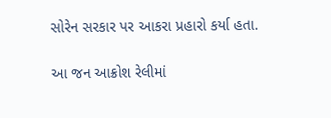સોરેન સરકાર પર આકરા પ્રહારો કર્યા હતા.

આ જન આક્રોશ રેલીમાં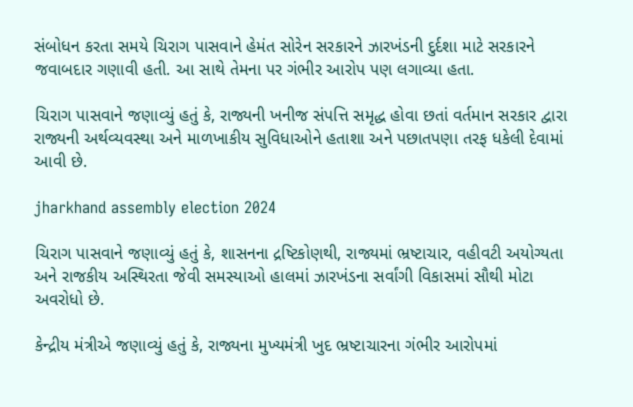સંબોધન કરતા સમયે ચિરાગ પાસવાને હેમંત સોરેન સરકારને ઝારખંડની દુર્દશા માટે સરકારને જવાબદાર ગણાવી હતી. આ સાથે તેમના પર ગંભીર આરોપ પણ લગાવ્યા હતા.

ચિરાગ પાસવાને જણાવ્યું હતું કે, રાજ્યની ખનીજ સંપત્તિ સમૃદ્ધ હોવા છતાં વર્તમાન સરકાર દ્વારા રાજ્યની અર્થવ્યવસ્થા અને માળખાકીય સુવિધાઓને હતાશા અને પછાતપણા તરફ ધકેલી દેવામાં આવી છે.

jharkhand assembly election 2024

ચિરાગ પાસવાને જણાવ્યું હતું કે, શાસનના દ્રષ્ટિકોણથી, રાજ્યમાં ભ્રષ્ટાચાર, વહીવટી અયોગ્યતા અને રાજકીય અસ્થિરતા જેવી સમસ્યાઓ હાલમાં ઝારખંડના સર્વાંગી વિકાસમાં સૌથી મોટા અવરોધો છે.

કેન્દ્રીય મંત્રીએ જણાવ્યું હતું કે, રાજ્યના મુખ્યમંત્રી ખુદ ભ્રષ્ટાચારના ગંભીર આરોપમાં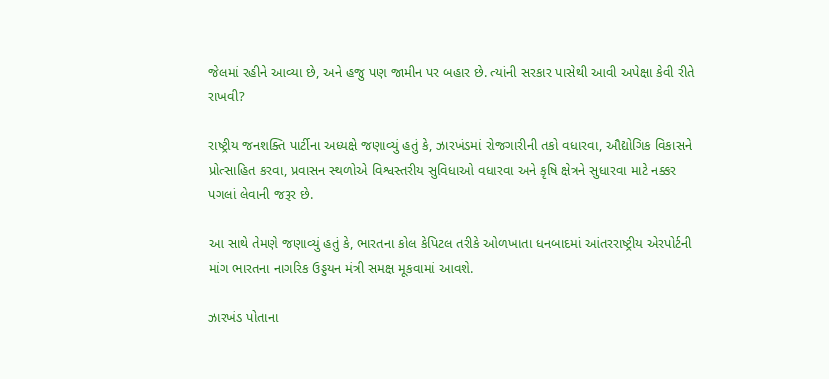જેલમાં રહીને આવ્યા છે, અને હજુ પણ જામીન પર બહાર છે. ત્યાંની સરકાર પાસેથી આવી અપેક્ષા કેવી રીતે રાખવી?

રાષ્ટ્રીય જનશક્તિ પાર્ટીના અધ્યક્ષે જણાવ્યું હતું કે, ઝારખંડમાં રોજગારીની તકો વધારવા, ઔદ્યોગિક વિકાસને પ્રોત્સાહિત કરવા, પ્રવાસન સ્થળોએ વિશ્વસ્તરીય સુવિધાઓ વધારવા અને કૃષિ ક્ષેત્રને સુધારવા માટે નક્કર પગલાં લેવાની જરૂર છે.

આ સાથે તેમણે જણાવ્યું હતું કે, ભારતના કોલ કેપિટલ તરીકે ઓળખાતા ધનબાદમાં આંતરરાષ્ટ્રીય એરપોર્ટની માંગ ભારતના નાગરિક ઉડ્ડયન મંત્રી સમક્ષ મૂકવામાં આવશે.

ઝારખંડ પોતાના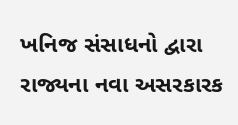ખનિજ સંસાધનો દ્વારા રાજ્યના નવા અસરકારક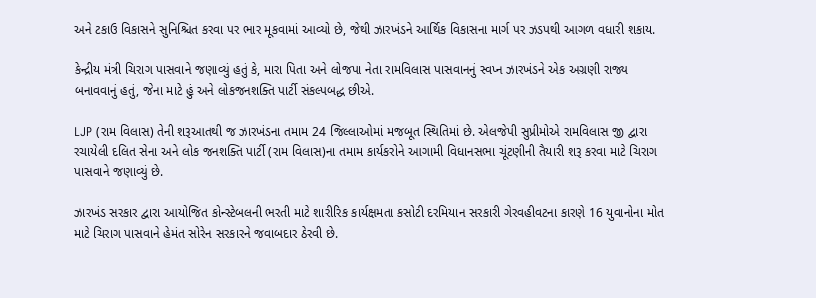અને ટકાઉ વિકાસને સુનિશ્ચિત કરવા પર ભાર મૂકવામાં આવ્યો છે, જેથી ઝારખંડને આર્થિક વિકાસના માર્ગ પર ઝડપથી આગળ વધારી શકાય.

કેન્દ્રીય મંત્રી ચિરાગ પાસવાને જણાવ્યું હતું કે, મારા પિતા અને લોજપા નેતા રામવિલાસ પાસવાનનું સ્વપ્ન ઝારખંડને એક અગ્રણી રાજ્ય બનાવવાનું હતું, જેના માટે હું અને લોકજનશક્તિ પાર્ટી સંકલ્પબદ્ધ છીએ.

LJP (રામ વિલાસ) તેની શરૂઆતથી જ ઝારખંડના તમામ 24 જિલ્લાઓમાં મજબૂત સ્થિતિમાં છે. એલજેપી સુપ્રીમોએ રામવિલાસ જી દ્વારા રચાયેલી દલિત સેના અને લોક જનશક્તિ પાર્ટી (રામ વિલાસ)ના તમામ કાર્યકરોને આગામી વિધાનસભા ચૂંટણીની તૈયારી શરૂ કરવા માટે ચિરાગ પાસવાને જણાવ્યું છે.

ઝારખંડ સરકાર દ્વારા આયોજિત કોન્સ્ટેબલની ભરતી માટે શારીરિક કાર્યક્ષમતા કસોટી દરમિયાન સરકારી ગેરવહીવટના કારણે 16 યુવાનોના મોત માટે ચિરાગ પાસવાને હેમંત સોરેન સરકારને જવાબદાર ઠેરવી છે.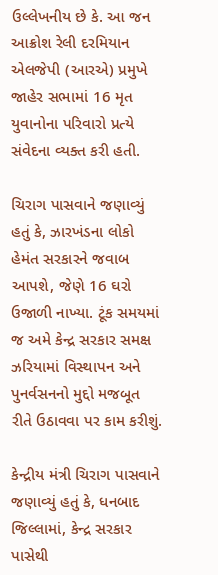ઉલ્લેખનીય છે કે. આ જન આક્રોશ રેલી દરમિયાન એલજેપી (આરએ) પ્રમુખે જાહેર સભામાં 16 મૃત યુવાનોના પરિવારો પ્રત્યે સંવેદના વ્યક્ત કરી હતી.

ચિરાગ પાસવાને જણાવ્યું હતું કે, ઝારખંડના લોકો હેમંત સરકારને જવાબ આપશે, જેણે 16 ઘરો ઉજાળી નાખ્યા. ટૂંક સમયમાં જ અમે કેન્દ્ર સરકાર સમક્ષ ઝરિયામાં વિસ્થાપન અને પુનર્વસનનો મુદ્દો મજબૂત રીતે ઉઠાવવા પર કામ કરીશું.

કેન્દ્રીય મંત્રી ચિરાગ પાસવાને જણાવ્યું હતું કે, ધનબાદ જિલ્લામાં, કેન્દ્ર સરકાર પાસેથી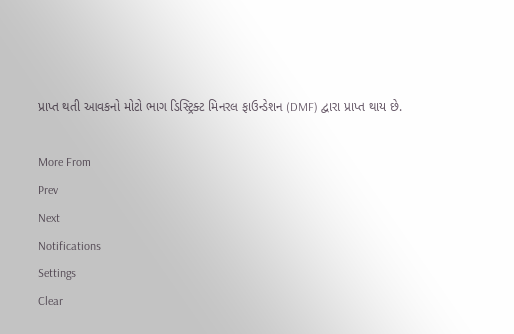પ્રાપ્ત થતી આવકનો મોટો ભાગ ડિસ્ટ્રિક્ટ મિનરલ ફાઉન્ડેશન (DMF) દ્વારા પ્રાપ્ત થાય છે.

More From
Prev
Next
Notifications
Settings
Clear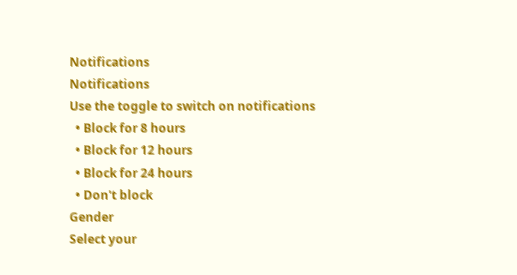Notifications
Notifications
Use the toggle to switch on notifications
  • Block for 8 hours
  • Block for 12 hours
  • Block for 24 hours
  • Don't block
Gender
Select your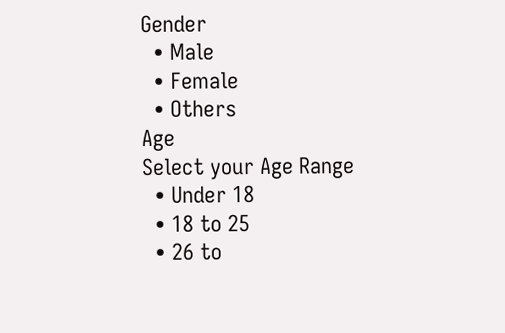Gender
  • Male
  • Female
  • Others
Age
Select your Age Range
  • Under 18
  • 18 to 25
  • 26 to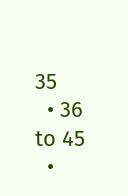35
  • 36 to 45
  •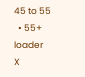45 to 55
  • 55+
loader
X